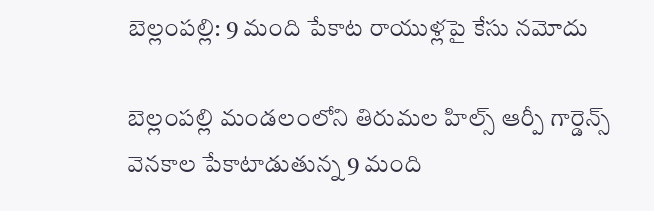బెల్లంపల్లి: 9 మంది పేకాట రాయుళ్లపై కేసు నమోదు

బెల్లంపల్లి మండలంలోని తిరుమల హిల్స్ ఆర్పీ గార్డెన్స్ వెనకాల పేకాటాడుతున్న 9 మంది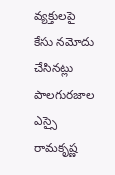వ్యక్తులపై కేసు నమోదు చేసినట్లు పాలగురజాల ఎస్సై రామకృష్ణ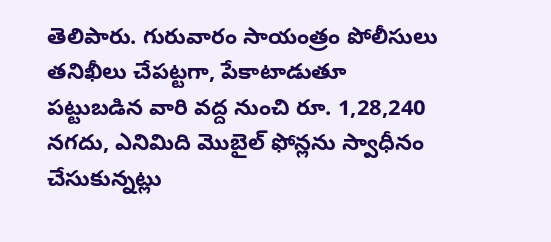తెలిపారు. గురువారం సాయంత్రం పోలీసులు తనిఖీలు చేపట్టగా, పేకాటాడుతూ పట్టుబడిన వారి వద్ద నుంచి రూ. 1,28,240 నగదు, ఎనిమిది మొబైల్ ఫోన్లను స్వాధీనం చేసుకున్నట్లు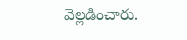వెల్లడించారు.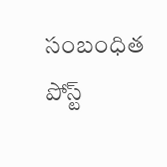సంబంధిత పోస్ట్